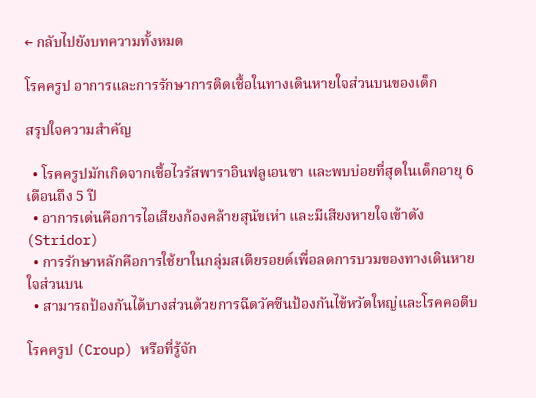← กลับไปยังบทความทั้งหมด

โรคครูป อาการและการรักษาการติดเชื้อในทางเดินหายใจส่วนบนของเด็ก

สรุปใจความสำคัญ

  • โรคครูปมักเกิดจากเชื้อไวรัสพาราอินฟลูเอนซา และพบบ่อยที่สุดในเด็กอายุ 6 เดือนถึง 5 ปี
  • อาการเด่นคือการไอเสียงก้องคล้ายสุนัขเห่า และมีเสียงหายใจเข้าดัง (Stridor)
  • การรักษาหลักคือการใช้ยาในกลุ่มสเตียรอยด์เพื่อลดการบวมของทางเดินหายใจส่วนบน
  • สามารถป้องกันได้บางส่วนด้วยการฉีดวัคซีนป้องกันไข้หวัดใหญ่และโรคคอตีบ

โรคครูป (Croup) หรือที่รู้จัก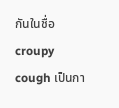กันในชื่อ croupy cough เป็นกา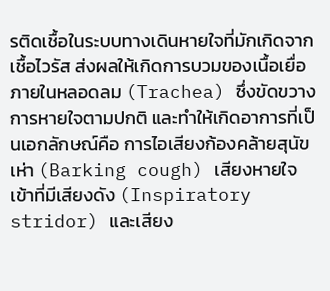รติดเชื้อในระบบทางเดินหายใจที่มักเกิดจากเชื้อไวรัส ส่งผลให้เกิดการบวมของเนื้อเยื่อภายในหลอดลม (Trachea) ซึ่งขัดขวางการหายใจตามปกติ และทำให้เกิดอาการที่เป็นเอกลักษณ์คือ การไอเสียงก้องคล้ายสุนัขเห่า (Barking cough) เสียงหายใจเข้าที่มีเสียงดัง (Inspiratory stridor) และเสียง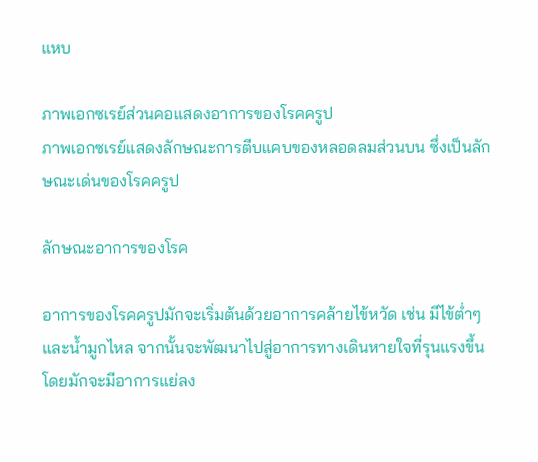แหบ

ภาพเอกซเรย์ส่วนคอแสดงอาการของโรคครูป
ภาพเอกซเรย์แสดงลักษณะการตีบแคบของหลอดลมส่วนบน ซึ่งเป็นลักษณะเด่นของโรคครูป

ลักษณะอาการของโรค

อาการของโรคครูปมักจะเริ่มต้นด้วยอาการคล้ายไข้หวัด เช่น มีไข้ต่ำๆ และน้ำมูกไหล จากนั้นจะพัฒนาไปสู่อาการทางเดินหายใจที่รุนแรงขึ้น โดยมักจะมีอาการแย่ลง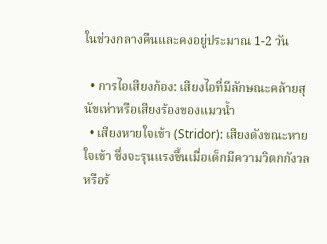ในช่วงกลางคืนและคงอยู่ประมาณ 1-2 วัน

  • การไอเสียงก้อง: เสียงไอที่มีลักษณะคล้ายสุนัขเห่าหรือเสียงร้องของแมวน้ำ
  • เสียงหายใจเข้า (Stridor): เสียงดังขณะหายใจเข้า ซึ่งจะรุนแรงขึ้นเมื่อเด็กมีความวิตกกังวลหรือร้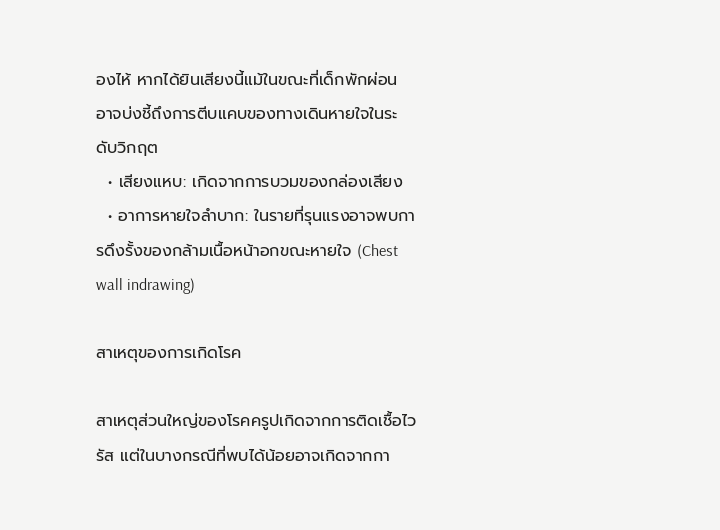องไห้ หากได้ยินเสียงนี้แม้ในขณะที่เด็กพักผ่อน อาจบ่งชี้ถึงการตีบแคบของทางเดินหายใจในระดับวิกฤต
  • เสียงแหบ: เกิดจากการบวมของกล่องเสียง
  • อาการหายใจลำบาก: ในรายที่รุนแรงอาจพบการดึงรั้งของกล้ามเนื้อหน้าอกขณะหายใจ (Chest wall indrawing)

สาเหตุของการเกิดโรค

สาเหตุส่วนใหญ่ของโรคครูปเกิดจากการติดเชื้อไวรัส แต่ในบางกรณีที่พบได้น้อยอาจเกิดจากกา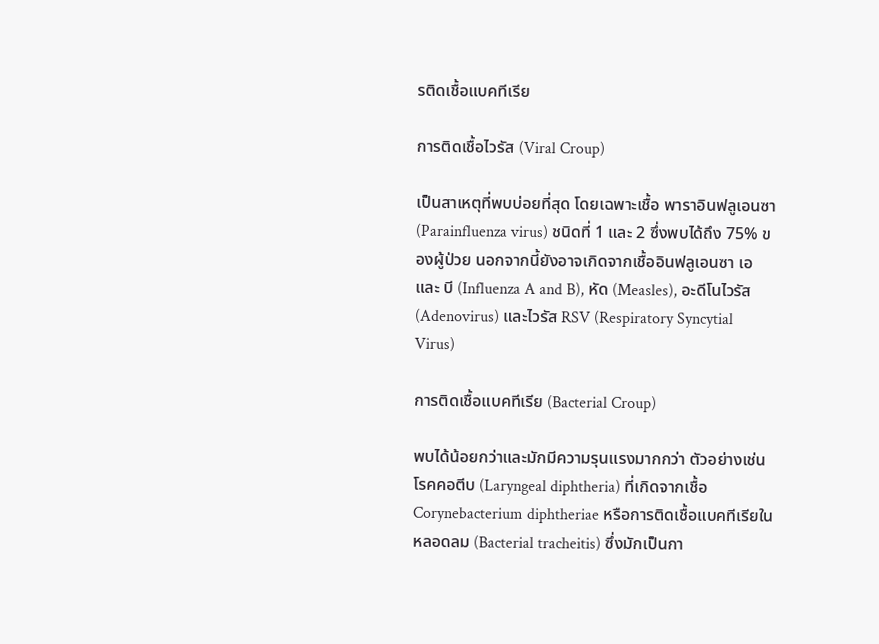รติดเชื้อแบคทีเรีย

การติดเชื้อไวรัส (Viral Croup)

เป็นสาเหตุที่พบบ่อยที่สุด โดยเฉพาะเชื้อ พาราอินฟลูเอนซา (Parainfluenza virus) ชนิดที่ 1 และ 2 ซึ่งพบได้ถึง 75% ของผู้ป่วย นอกจากนี้ยังอาจเกิดจากเชื้ออินฟลูเอนซา เอ และ บี (Influenza A and B), หัด (Measles), อะดีโนไวรัส (Adenovirus) และไวรัส RSV (Respiratory Syncytial Virus)

การติดเชื้อแบคทีเรีย (Bacterial Croup)

พบได้น้อยกว่าและมักมีความรุนแรงมากกว่า ตัวอย่างเช่น โรคคอตีบ (Laryngeal diphtheria) ที่เกิดจากเชื้อ Corynebacterium diphtheriae หรือการติดเชื้อแบคทีเรียในหลอดลม (Bacterial tracheitis) ซึ่งมักเป็นกา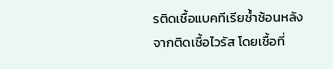รติดเชื้อแบคทีเรียซ้ำซ้อนหลังจากติดเชื้อไวรัส โดยเชื้อที่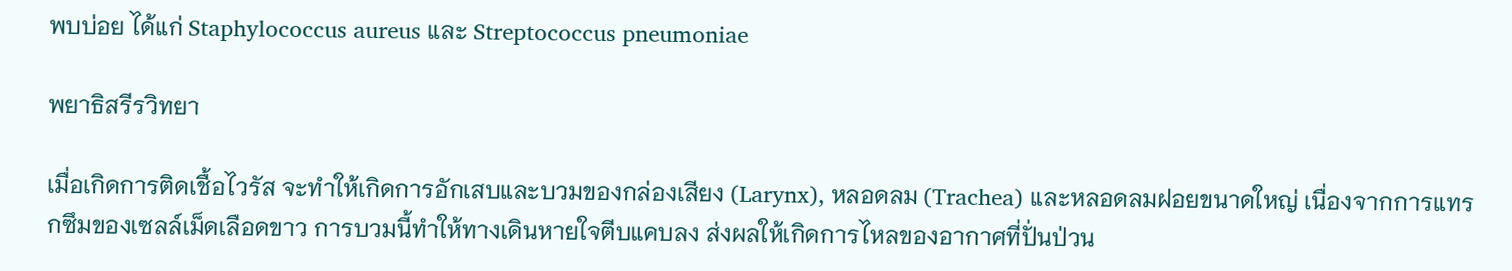พบบ่อย ได้แก่ Staphylococcus aureus และ Streptococcus pneumoniae

พยาธิสรีรวิทยา

เมื่อเกิดการติดเชื้อไวรัส จะทำให้เกิดการอักเสบและบวมของกล่องเสียง (Larynx), หลอดลม (Trachea) และหลอดลมฝอยขนาดใหญ่ เนื่องจากการแทรกซึมของเซลล์เม็ดเลือดขาว การบวมนี้ทำให้ทางเดินหายใจตีบแคบลง ส่งผลให้เกิดการไหลของอากาศที่ปั่นป่วน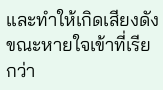และทำให้เกิดเสียงดังขณะหายใจเข้าที่เรียกว่า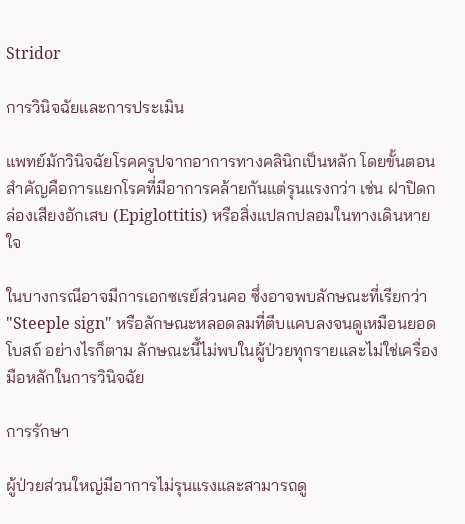Stridor

การวินิจฉัยและการประเมิน

แพทย์มักวินิจฉัยโรคครูปจากอาการทางคลินิกเป็นหลัก โดยขั้นตอนสำคัญคือการแยกโรคที่มีอาการคล้ายกันแต่รุนแรงกว่า เช่น ฝาปิดกล่องเสียงอักเสบ (Epiglottitis) หรือสิ่งแปลกปลอมในทางเดินหายใจ

ในบางกรณีอาจมีการเอกซเรย์ส่วนคอ ซึ่งอาจพบลักษณะที่เรียกว่า "Steeple sign" หรือลักษณะหลอดลมที่ตีบแคบลงจนดูเหมือนยอดโบสถ์ อย่างไรก็ตาม ลักษณะนี้ไม่พบในผู้ป่วยทุกรายและไม่ใช่เครื่องมือหลักในการวินิจฉัย

การรักษา

ผู้ป่วยส่วนใหญ่มีอาการไม่รุนแรงและสามารถดู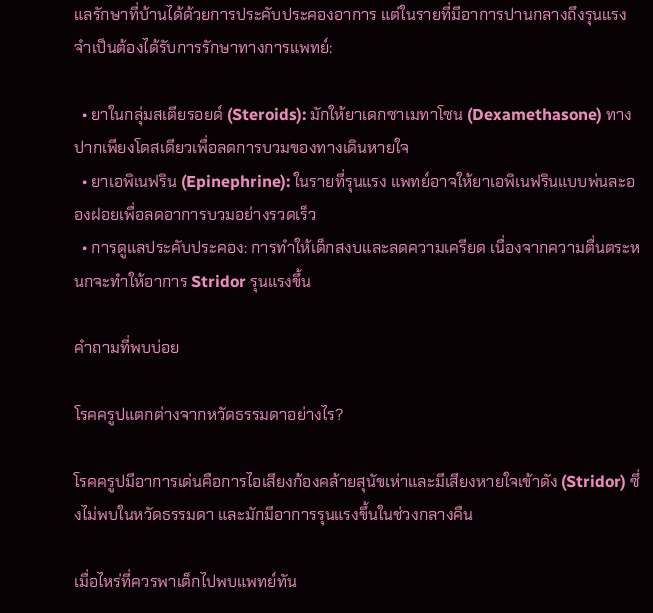แลรักษาที่บ้านได้ด้วยการประคับประคองอาการ แต่ในรายที่มีอาการปานกลางถึงรุนแรงจำเป็นต้องได้รับการรักษาทางการแพทย์:

  • ยาในกลุ่มสเตียรอยด์ (Steroids): มักให้ยาเดกซาเมทาโซน (Dexamethasone) ทางปากเพียงโดสเดียวเพื่อลดการบวมของทางเดินหายใจ
  • ยาเอพิเนฟริน (Epinephrine): ในรายที่รุนแรง แพทย์อาจให้ยาเอพิเนฟรินแบบพ่นละอองฝอยเพื่อลดอาการบวมอย่างรวดเร็ว
  • การดูแลประคับประคอง: การทำให้เด็กสงบและลดความเครียด เนื่องจากความตื่นตระหนกจะทำให้อาการ Stridor รุนแรงขึ้น

คำถามที่พบบ่อย

โรคครูปแตกต่างจากหวัดธรรมดาอย่างไร?

โรคครูปมีอาการเด่นคือการไอเสียงก้องคล้ายสุนัขเห่าและมีเสียงหายใจเข้าดัง (Stridor) ซึ่งไม่พบในหวัดธรรมดา และมักมีอาการรุนแรงขึ้นในช่วงกลางคืน

เมื่อไหร่ที่ควรพาเด็กไปพบแพทย์ทัน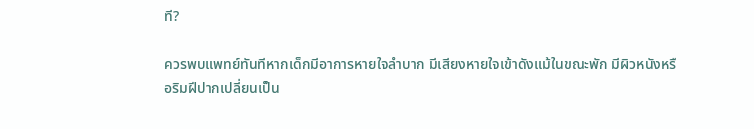ที?

ควรพบแพทย์ทันทีหากเด็กมีอาการหายใจลำบาก มีเสียงหายใจเข้าดังแม้ในขณะพัก มีผิวหนังหรือริมฝีปากเปลี่ยนเป็น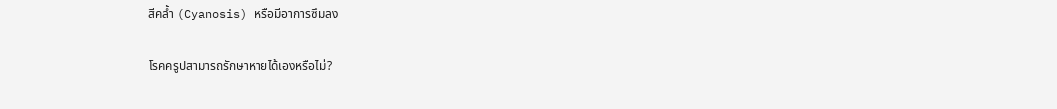สีคล้ำ (Cyanosis) หรือมีอาการซึมลง

โรคครูปสามารถรักษาหายได้เองหรือไม่?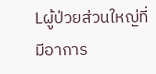Lผู้ป่วยส่วนใหญ่ที่มีอาการ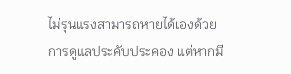ไม่รุนแรงสามารถหายได้เองด้วยการดูแลประคับประคอง แต่หากมี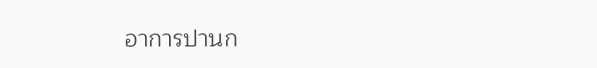อาการปานก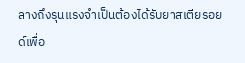ลางถึงรุนแรงจำเป็นต้องได้รับยาสเตียรอยด์เพื่อ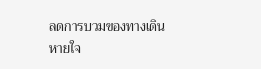ลดการบวมของทางเดินหายใจ